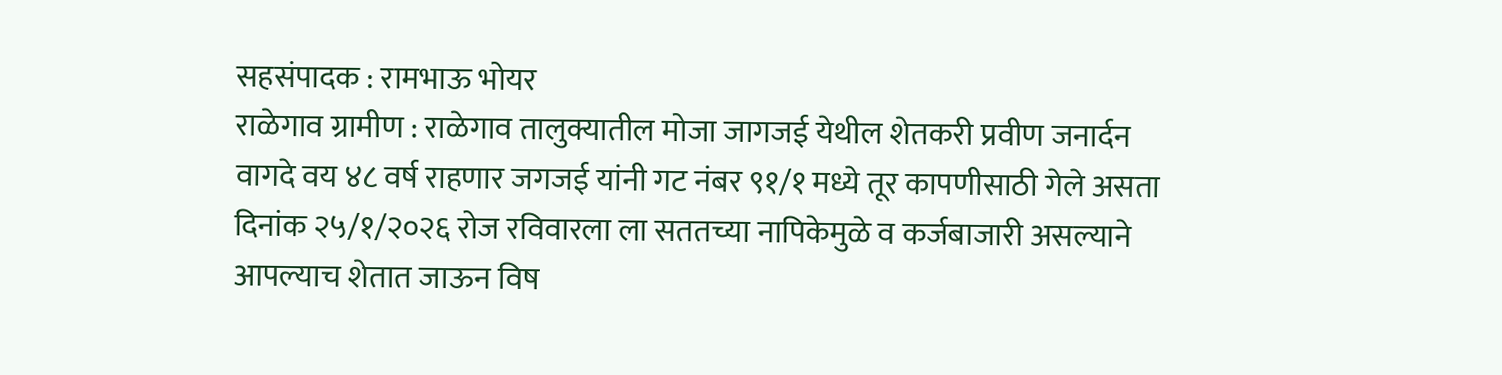सहसंपादक : रामभाऊ भोयर
राळेगाव ग्रामीण : राळेगाव तालुक्यातील मोजा जागजई येथील शेतकरी प्रवीण जनार्दन वागदे वय ४८ वर्ष राहणार जगजई यांनी गट नंबर ९१/१ मध्ये तूर कापणीसाठी गेले असता दिनांक २५/१/२०२६ रोज रविवारला ला सततच्या नापिकेमुळे व कर्जबाजारी असल्याने आपल्याच शेतात जाऊन विष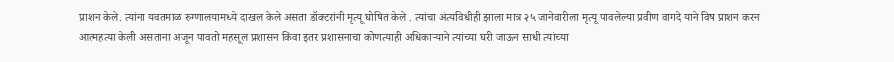प्राशन केले. त्यांना यवतमाळ रुग्णालयामध्ये दाखल केले असता डॉक्टरांनी मृत्यू घोषित केले . त्यांचा अंत्यविधीही झाला मात्र २५ जानेवारीला मृत्यू पावलेल्या प्रवीण वागदे याने विष प्राशन करन आत्महत्या केली असताना अजून पावतो महसूल प्रशासन किंवा इतर प्रशासनाचा कोणत्याही अधिकाऱ्याने त्यांच्या घरी जाऊन साधी त्यांच्या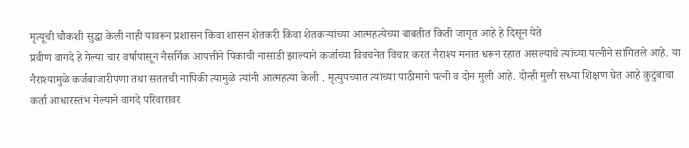मृत्यूची चौकशी सुद्धा केली नाही यावरून प्रशासन किंवा शासन शेतकरी किंवा शेतकऱ्यांच्या आत्महत्येच्या बाबतीत किती जागृत आहे हे दिसून येते
प्रवीण वागदे हे गेल्या चार वर्षापासून नैसर्गिक आपत्तीने पिकाची नासाडी झाल्याने कर्जाच्या विवचनेत विचार करत नैराश्य मनात धरून रहात असल्याचे त्यांच्या पत्नीने सांगितले आहे. या नैराश्यामुळे कर्जबाजारीपणा तथा सततची नापिकी त्यामुळे त्यांनी आत्महत्या केली . मृत्युपच्यात त्यांच्या पाठीमागे पत्नी व दोन मुली आहे. दोन्ही मुली सध्या शिक्षण घेत आहे कुटुंबाचा कर्ता आधारस्तंभ गेल्याने वागदे परिवारावर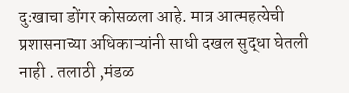दुःखाचा डोंगर कोसळला आहे. मात्र आत्महत्येची प्रशासनाच्या अधिकाऱ्यांनी साधी दखल सुद्धा घेतली नाही . तलाठी ,मंडळ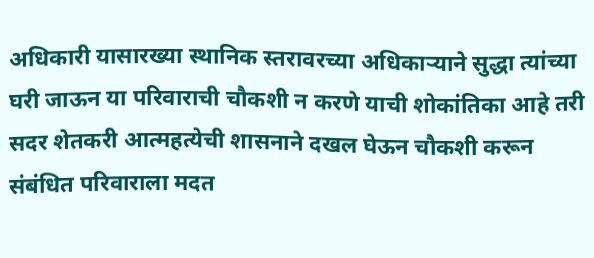अधिकारी यासारख्या स्थानिक स्तरावरच्या अधिकाऱ्याने सुद्धा त्यांच्या घरी जाऊन या परिवाराची चौकशी न करणे याची शोकांतिका आहे तरी सदर शेतकरी आत्महत्येची शासनाने दखल घेऊन चौकशी करून संबंधित परिवाराला मदत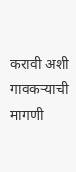करावी अशी गावकऱ्याची मागणी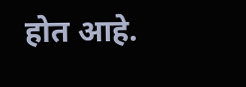होत आहे.